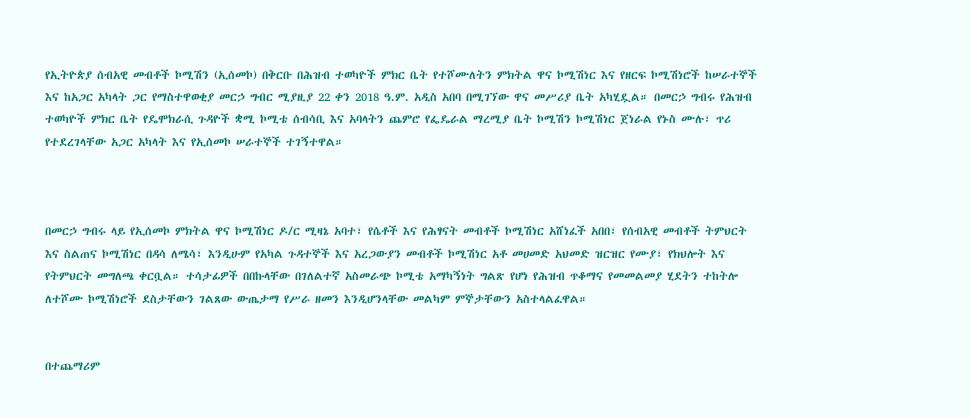የኢትዮጵያ ሰብአዊ መብቶች ኮሚሽን (ኢሰመኮ) በቅርቡ በሕዝብ ተወካዮች ምክር ቤት የተሾሙለትን ምክትል ዋና ኮሚሽነር እና የዘርፍ ኮሚሽነሮች ከሠራተኞች እና ከአጋር አካላት ጋር የማስተዋወቂያ መርኃ ግብር ሚያዚያ 22 ቀን 2018 ዓ.ም. አዲስ አበባ በሚገኘው ዋና መሥሪያ ቤት አካሂዷል። በመርኃ ግብሩ የሕዝብ ተወካዮች ምክር ቤት የዴሞክራሲ ጉዳዮች ቋሚ ኮሚቴ ሰብሳቢ እና አባላትን ጨምሮ የፌዴራል ማረሚያ ቤት ኮሚሽን ኮሚሽነር ጀነራል የኑስ ሙሉ፣ ጥሪ የተደረገላቸው አጋር አካላት እና የኢሰመኮ ሠራተኞች ተገኝተዋል።



በመርኃ ግብሩ ላይ የኢሰመኮ ምክትል ዋና ኮሚሽነር ዶ/ር ሚዛኔ አባተ፣ የሴቶች እና የሕፃናት መብቶች ኮሚሽነር አሸነፈች አበበ፣ የሰብአዊ መብቶች ትምህርት እና ስልጠና ኮሚሽነር በዳሳ ለሜሳ፣ እንዲሁም የአካል ጉዳተኞች እና አረጋውያን መብቶች ኮሚሽነር አቶ መሀመድ አህመድ ዝርዝር የሙያ፣ የክህሎት እና የትምህርት መግለጫ ቀርቧል። ተሳታፊዎች በበኩላቸው በገለልተኛ አስመራጭ ኮሚቴ አማካኝነት ግልጽ የሆነ የሕዝብ ጥቆማና የመመልመያ ሂደትን ተከትሎ ለተሾሙ ኮሚሽነሮች ደስታቸውን ገልጸው ውጤታማ የሥራ ዘመን እንዲሆንላቸው መልካም ምኞታቸውን አስተላልፈዋል።


በተጨማሪም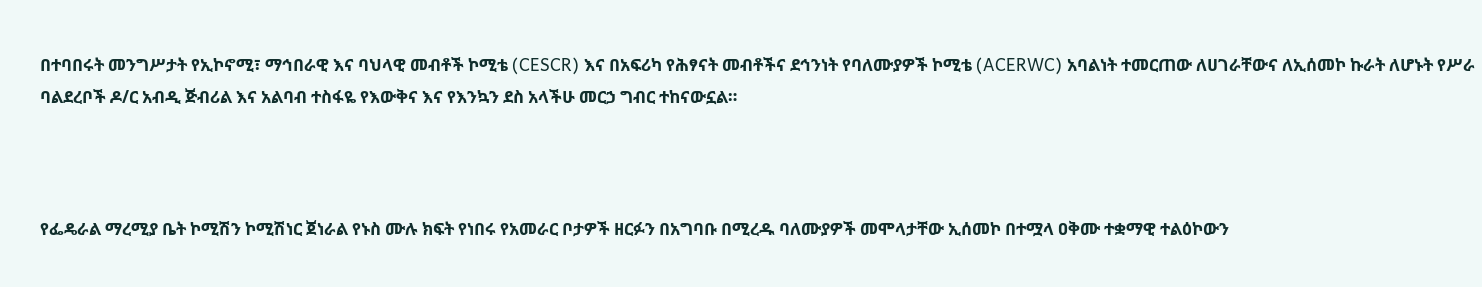በተባበሩት መንግሥታት የኢኮኖሚ፣ ማኅበራዊ እና ባህላዊ መብቶች ኮሚቴ (CESCR) እና በአፍሪካ የሕፃናት መብቶችና ደኅንነት የባለሙያዎች ኮሚቴ (ACERWC) አባልነት ተመርጠው ለሀገራቸውና ለኢሰመኮ ኩራት ለሆኑት የሥራ ባልደረቦች ዶ/ር አብዲ ጅብሪል እና አልባብ ተስፋዬ የእውቅና እና የእንኳን ደስ አላችሁ መርኃ ግብር ተከናውኗል።



የፌዴራል ማረሚያ ቤት ኮሚሽን ኮሚሽነር ጀነራል የኑስ ሙሉ ክፍት የነበሩ የአመራር ቦታዎች ዘርፉን በአግባቡ በሚረዱ ባለሙያዎች መሞላታቸው ኢሰመኮ በተሟላ ዐቅሙ ተቋማዊ ተልዕኮውን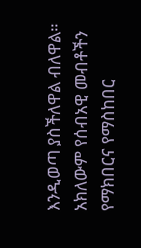እንዲወጣ ያስችለዋል ብለዋል። አክለውም የሰብአዊ መብቶችን የማክበርና የማስከበር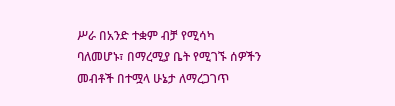ሥራ በአንድ ተቋም ብቻ የሚሳካ ባለመሆኑ፣ በማረሚያ ቤት የሚገኙ ሰዎችን መብቶች በተሟላ ሁኔታ ለማረጋገጥ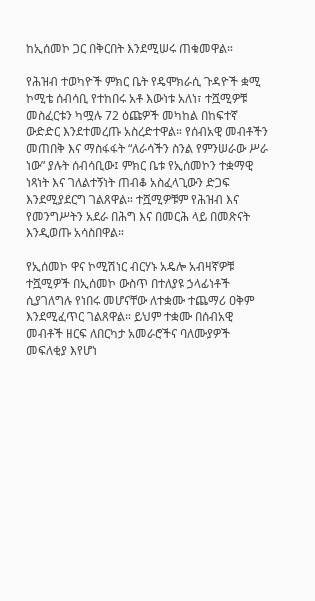ከኢሰመኮ ጋር በቅርበት እንደሚሠሩ ጠቁመዋል።

የሕዝብ ተወካዮች ምክር ቤት የዴሞክራሲ ጉዳዮች ቋሚ ኮሚቴ ሰብሳቢ የተከበሩ አቶ እውነቱ አለነ፣ ተሿሚዎቹ መስፈርቱን ካሟሉ 72 ዕጩዎች መካከል በከፍተኛ ውድድር እንደተመረጡ አስረድተዋል። የሰብአዊ መብቶችን መጠበቅ እና ማስፋፋት “ለራሳችን ስንል የምንሠራው ሥራ ነው” ያሉት ሰብሳቢው፤ ምክር ቤቱ የኢሰመኮን ተቋማዊ ነጻነት እና ገለልተኝነት ጠብቆ አስፈላጊውን ድጋፍ እንደሚያደርግ ገልጸዋል። ተሿሚዎቹም የሕዝብ እና የመንግሥትን አደራ በሕግ እና በመርሕ ላይ በመጽናት እንዲወጡ አሳስበዋል።

የኢሰመኮ ዋና ኮሚሽነር ብርሃኑ አዴሎ አብዛኛዎቹ ተሿሚዎች በኢሰመኮ ውስጥ በተለያዩ ኃላፊነቶች ሲያገለግሉ የነበሩ መሆናቸው ለተቋሙ ተጨማሪ ዐቅም እንደሚፈጥር ገልጸዋል። ይህም ተቋሙ በሰብአዊ መብቶች ዘርፍ ለበርካታ አመራሮችና ባለሙያዎች መፍለቂያ እየሆነ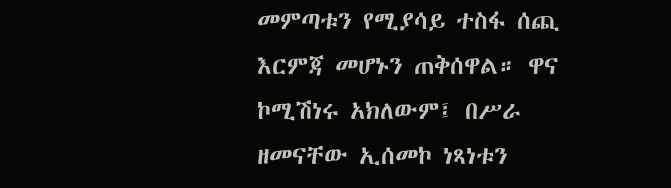መምጣቱን የሚያሳይ ተስፋ ሰጪ እርምጃ መሆኑን ጠቅሰዋል። ዋና ኮሚሽነሩ አክለውም፤ በሥራ ዘመናቸው ኢሰመኮ ነጻነቱን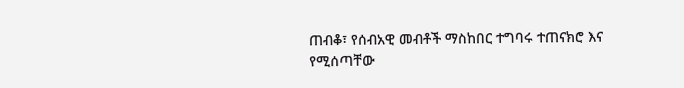ጠብቆ፣ የሰብአዊ መብቶች ማስከበር ተግባሩ ተጠናክሮ እና የሚሰጣቸው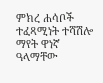ምክረ ሐሳቦች ተፈጻሚነት ተሻሽሎ ማየት ዋነኛ ዓላማቸው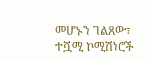መሆኑን ገልጸው፣ ተሿሚ ኮሚሽነሮች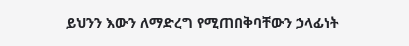ይህንን እውን ለማድረግ የሚጠበቅባቸውን ኃላፊነት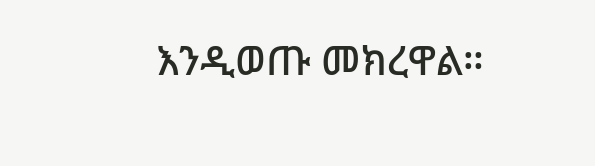እንዲወጡ መክረዋል።